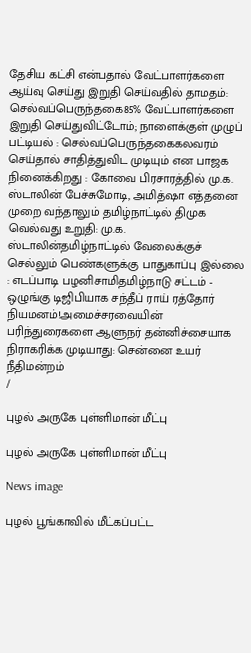தேசிய கட்சி என்பதால் வேட்பாளர்களை ஆய்வு செய்து இறுதி செய்வதில் தாமதம்: செல்வப்பெருந்தகை85% வேட்பாளர்களை இறுதி செய்துவிட்டோம்; நாளைக்குள் முழுப் பட்டியல் : செல்வப்பெருந்தகைகலவரம் செய்தால் சாதித்துவிட முடியும் என பாஜக நினைக்கிறது : கோவை பிரசாரத்தில் மு.க. ஸ்டாலின் பேச்சுமோடி, அமித்ஷா எத்தனை முறை வந்தாலும் தமிழ்நாட்டில் திமுக வெல்வது உறுதி: மு.க. ஸ்டாலின்தமிழ்நாட்டில் வேலைக்குச் செல்லும் பெண்களுக்கு பாதுகாப்பு இல்லை : எடப்பாடி பழனிசாமிதமிழ்நாடு சட்டம் - ஒழுங்கு டிஜிபியாக சந்தீப் ராய் ரத்தோர் நியமனம்!அமைச்சரவையின் பரிந்துரைகளை ஆளுநர் தன்னிச்சையாக நிராகரிக்க முடியாது: சென்னை உயர் நீதிமன்றம்
/

புழல் அருகே புள்ளிமான் மீட்பு

புழல் அருகே புள்ளிமான் மீட்பு

News image

புழல் பூங்காவில் மீட்கப்பட்ட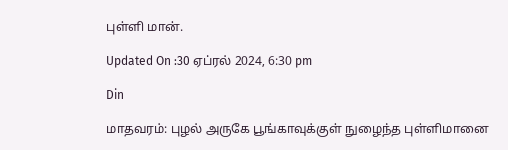புள்ளி மான்.

Updated On :30 ஏப்ரல் 2024, 6:30 pm

Din

மாதவரம்: புழல் அருகே பூங்காவுக்குள் நுழைந்த புள்ளிமானை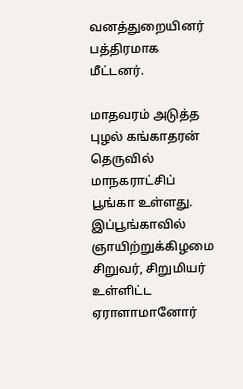வனத்துறையினர் பத்திரமாக மீட்டனர்.

மாதவரம் அடுத்த புழல் கங்காதரன் தெருவில் மாநகராட்சிப் பூங்கா உள்ளது. இப்பூங்காவில் ஞாயிற்றுக்கிழமை சிறுவர், சிறுமியர் உள்ளிட்ட ஏராளாமானோர்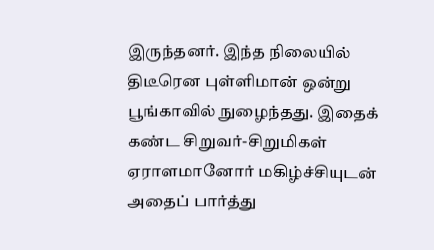இருந்தனர். இந்த நிலையில் திடீரென புள்ளிமான் ஒன்று பூங்காவில் நுழைந்தது. இதைக் கண்ட சிறுவர்-சிறுமிகள் ஏராளமானோர் மகிழ்ச்சியுடன் அதைப் பார்த்து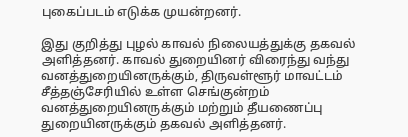புகைப்படம் எடுக்க முயன்றனர்.

இது குறித்து புழல் காவல் நிலையத்துக்கு தகவல் அளித்தனர். காவல் துறையினர் விரைந்து வந்து வனத்துறையினருக்கும், திருவள்ளூர் மாவட்டம் சீத்தஞ்சேரியில் உள்ள செங்குன்றம் வனத்துறையினருக்கும் மற்றும் தீயணைப்பு துறையினருக்கும் தகவல் அளித்தனர்.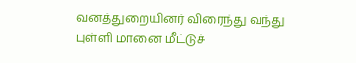வனத்துறையினர் விரைந்து வந்து புள்ளி மானை மீட்டுச்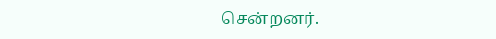சென்றனர்.